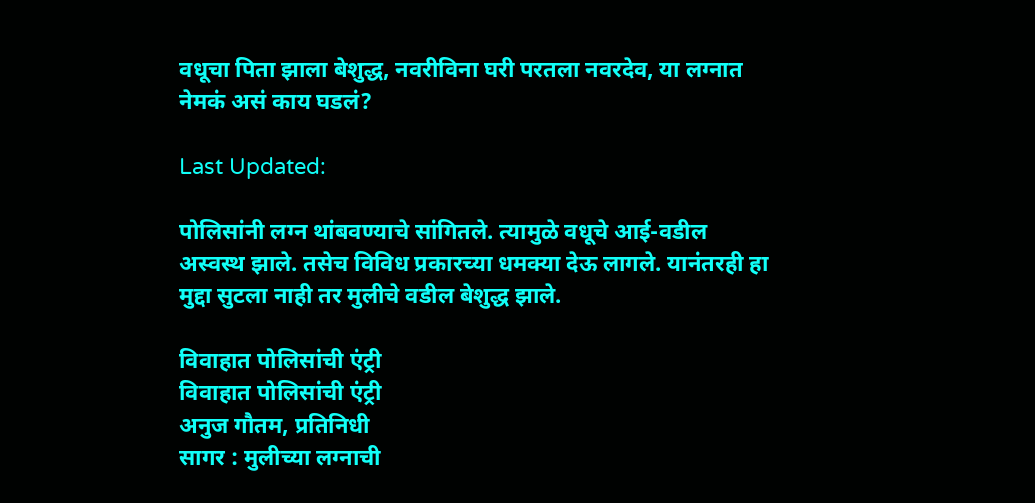वधूचा पिता झाला बेशुद्ध, नवरीविना घरी परतला नवरदेव, या लग्नात नेमकं असं काय घडलं?

Last Updated:

पोलिसांनी लग्न थांबवण्याचे सांगितले. त्यामुळे वधूचे आई-वडील अस्वस्थ झाले. तसेच विविध प्रकारच्या धमक्या देऊ लागले. यानंतरही हा मुद्दा सुटला नाही तर मुलीचे वडील बेशुद्ध झाले.

विवाहात पोलिसांची एंट्री
विवाहात पोलिसांची एंट्री
अनुज गौतम, प्रतिनिधी
सागर : मुलीच्या लग्नाची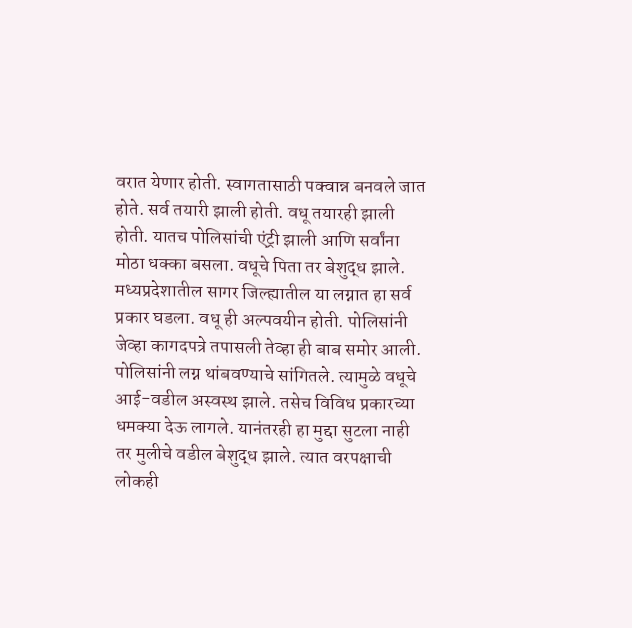वरात येणार होती. स्वागतासाठी पक्वान्न बनवले जात होते. सर्व तयारी झाली होती. वधू तयारही झाली होती. यातच पोलिसांची एंट्री झाली आणि सर्वांना मोठा धक्का बसला. वधूचे पिता तर बेशुद्ध झाले.
मध्यप्रदेशातील सागर जिल्ह्यातील या लग्नात हा सर्व प्रकार घडला. वधू ही अल्पवयीन होती. पोलिसांनी जेव्हा कागदपत्रे तपासली तेव्हा ही बाब समोर आली. पोलिसांनी लग्न थांबवण्याचे सांगितले. त्यामुळे वधूचे आई-वडील अस्वस्थ झाले. तसेच विविध प्रकारच्या धमक्या देऊ लागले. यानंतरही हा मुद्दा सुटला नाही तर मुलीचे वडील बेशुद्ध झाले. त्यात वरपक्षाची लोकही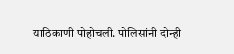याठिकाणी पोहोचली. पोलिसांनी दोन्ही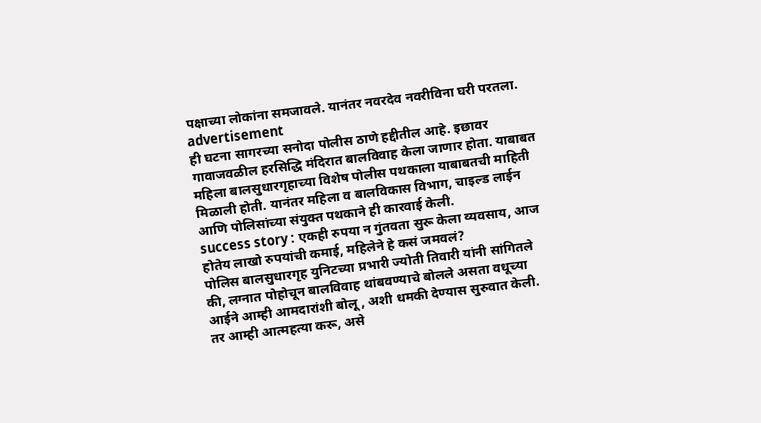पक्षाच्या लोकांना समजावले. यानंतर नवरदेव नवरीविना घरी परतला.
advertisement
ही घटना सागरच्या सनोदा पोलीस ठाणे हद्दीतील आहे. इछावर गावाजवळील हरसिद्धि मंदिरात बालविवाह केला जाणार होता. याबाबत महिला बालसुधारगृहाच्या विशेष पोलीस पथकाला याबाबतची माहिती मिळाली होती. यानंतर महिला व बालविकास विभाग, चाइल्ड लाईन आणि पोलिसांच्या संयुक्त पथकाने ही कारवाई केली.
success story : एकही रुपया न गुंतवता सुरू केला व्यवसाय, आज होतेय लाखो रुपयांची कमाई, महिलेने हे कसं जमवलं?
पोलिस बालसुधारगृह युनिटच्या प्रभारी ज्योती तिवारी यांनी सांगितले की, लग्नात पोहोचून बालविवाह थांबवण्याचे बोलले असता वधूच्या आईने आम्ही आमदारांशी बोलू, अशी धमकी देण्यास सुरुवात केली. तर आम्ही आत्महत्या करू, असे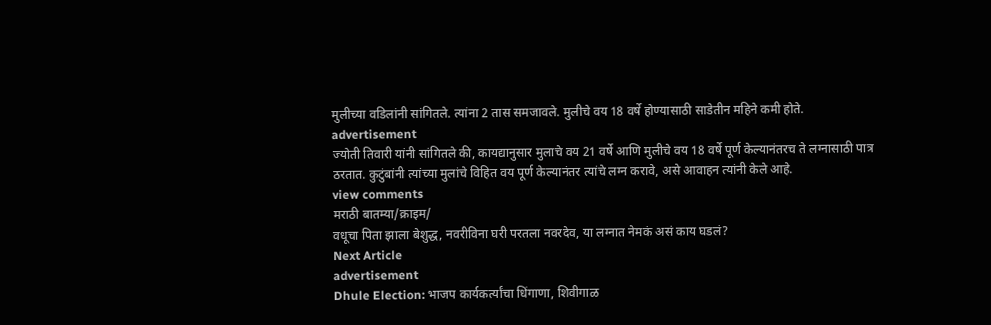मुलीच्या वडिलांनी सांगितले. त्यांना 2 तास समजावले. मुलीचे वय 18 वर्षे होण्यासाठी साडेतीन महिने कमी होते.
advertisement
ज्योती तिवारी यांनी सांगितले की, कायद्यानुसार मुलाचे वय 21 वर्षे आणि मुलीचे वय 18 वर्षे पूर्ण केल्यानंतरच ते लग्नासाठी पात्र ठरतात. कुटुंबांनी त्यांच्या मुलांचे विहित वय पूर्ण केल्यानंतर त्यांचे लग्न करावे, असे आवाहन त्यांनी केले आहे.
view comments
मराठी बातम्या/क्राइम/
वधूचा पिता झाला बेशुद्ध, नवरीविना घरी परतला नवरदेव, या लग्नात नेमकं असं काय घडलं?
Next Article
advertisement
Dhule Election: भाजप कार्यकर्त्यांचा धिंगाणा, शिवीगाळ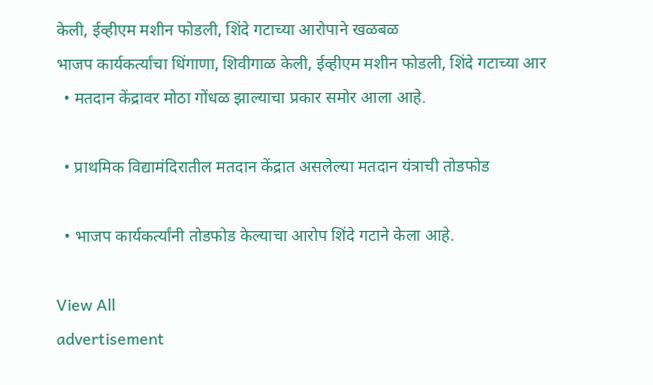केली, ईव्हीएम मशीन फोडली, शिंदे गटाच्या आरोपाने खळबळ
भाजप कार्यकर्त्यांचा धिंगाणा, शिवीगाळ केली, ईव्हीएम मशीन फोडली, शिंदे गटाच्या आर
  • मतदान केंद्रावर मोठा गोंधळ झाल्याचा प्रकार समोर आला आहे.

  • प्राथमिक विद्यामंदिरातील मतदान केंद्रात असलेल्या मतदान यंत्राची तोडफोड

  • भाजप कार्यकर्त्यांनी तोडफोड केल्याचा आरोप शिंदे गटाने केला आहे.

View All
advertisement